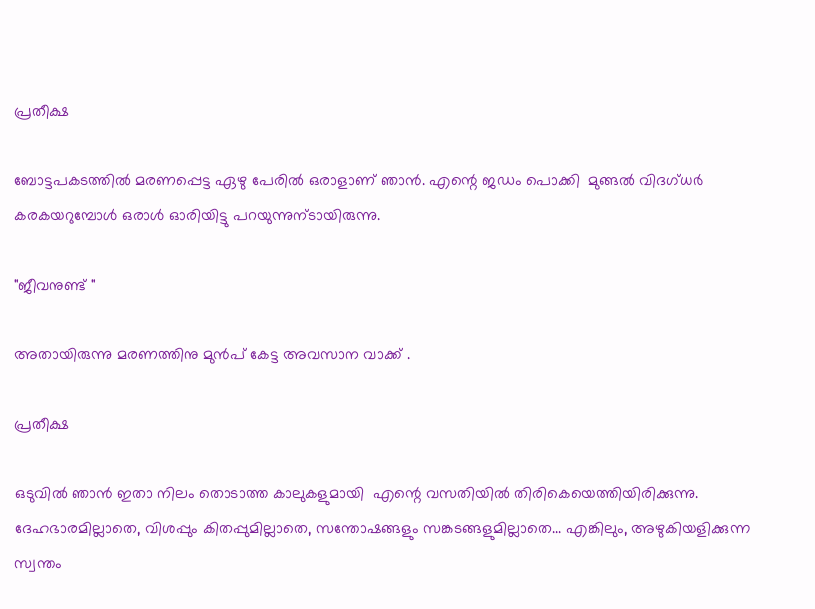പ്രതീക്ഷ

ബോട്ടപകടത്തിൽ മരണപ്പെട്ട ഏഴു പേരിൽ ഒരാളാണ് ഞാൻ. എന്റെ ജഡം പൊക്കി  മുങ്ങൽ വിദഗ്ധർ കരകയറുമ്പോൾ ഒരാൾ ഓരിയിട്ടു പറയുന്നുന്ടായിരുന്നു.

"ജീവനുണ്ട് "

അതായിരുന്നു മരണത്തിനു മുൻപ് കേട്ട അവസാന വാക്ക് .

പ്രതീക്ഷ

ഒടുവിൽ ഞാൻ ഇതാ നിലം തൊടാത്ത കാലുകളുമായി  എന്റെ വസതിയില്‍ തിരികെയെത്തിയിരിക്കുന്നു. ദേഹഭാരമില്ലാതെ, വിശപ്പും കിതപ്പുമില്ലാതെ, സന്തോഷങ്ങളും സങ്കടങ്ങളുമില്ലാതെ... എങ്കിലും, അഴുകിയളിക്കുന്ന സ്വന്തം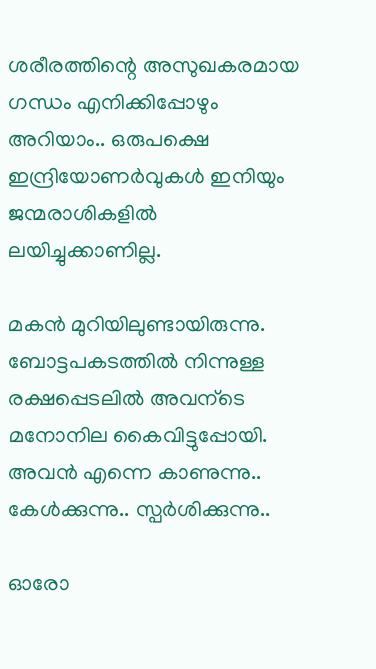ശരീരത്തിന്റെ അസുഖകരമായ ഗന്ധം എനിക്കിപ്പോഴും അറിയാം.. ഒരുപക്ഷെ ഇന്ദ്രിയോണർവുകൾ ഇനിയും ജന്മരാശികളിൽ ലയിച്ചുക്കാണില്ല.

മകൻ മുറിയിലുണ്ടായിരുന്നു.  ബോട്ടപകടത്തിൽ നിന്നുള്ള രക്ഷപ്പെടലിൽ അവന്ടെ മനോനില കൈവിട്ടുപ്പോയി. അവന്‍ എന്നെ കാണുന്നു.. കേൾക്കുന്നു.. സ്പർശിക്കുന്നു..

ഓരോ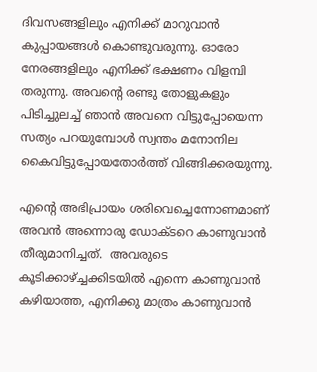ദിവസങ്ങളിലും എനിക്ക് മാറുവാൻ കുപ്പായങ്ങൾ കൊണ്ടുവരുന്നു. ഓരോ നേരങ്ങളിലും എനിക്ക് ഭക്ഷണം വിളമ്പി തരുന്നു. അവന്റെ രണ്ടു തോളുകളും പിടിച്ചുലച്ച് ഞാൻ അവനെ വിട്ടുപ്പോയെന്ന സത്യം പറയുമ്പോൾ സ്വന്തം മനോനില കൈവിട്ടുപ്പോയതോർത്ത് വിങ്ങിക്കരയുന്നു.

എന്റെ അഭിപ്രായം ശരിവെച്ചെന്നോണമാണ് അവന്‍ അന്നൊരു ഡോക്ടറെ കാണുവാൻ തീരുമാനിച്ചത്.  അവരുടെ കൂടിക്കാഴ്ച്ചക്കിടയിൽ എന്നെ കാണുവാൻ കഴിയാത്ത, എനിക്കു മാത്രം കാണുവാൻ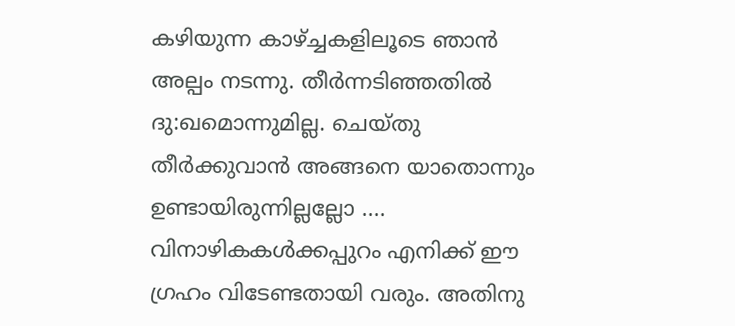കഴിയുന്ന കാഴ്ച്ചകളിലൂടെ ഞാന്‍ അല്പം നടന്നു. തീർന്നടിഞ്ഞതിൽ ദു:ഖമൊന്നുമില്ല. ചെയ്തു തീർക്കുവാൻ അങ്ങനെ യാതൊന്നും ഉണ്ടായിരുന്നില്ലല്ലോ .... വിനാഴികകൾക്കപ്പുറം എനിക്ക് ഈ ഗ്രഹം വിടേണ്ടതായി വരും. അതിനു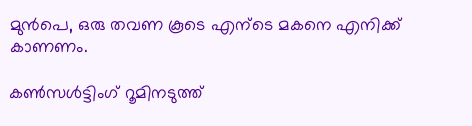മുൻപെ, ഒരു തവണ കൂടെ എന്ടെ മകനെ എനിക്ക് കാണണം.

കൺസൾട്ടിംഗ് റൂമിനടുത്ത്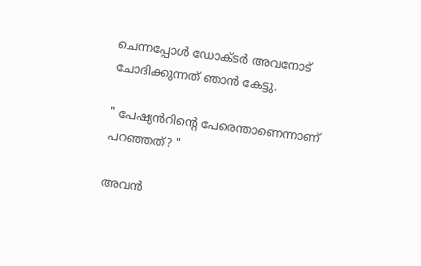ചെന്നപ്പോൾ ഡോക്ടർ അവനോട് ചോദിക്കുന്നത് ഞാൻ കേട്ടു.

" പേഷ്യൻറിന്റെ പേരെന്താണെന്നാണ് പറഞ്ഞത്? "

അവന്‍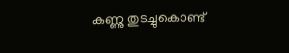കണ്ണു തുടച്ചുകൊണ്ട്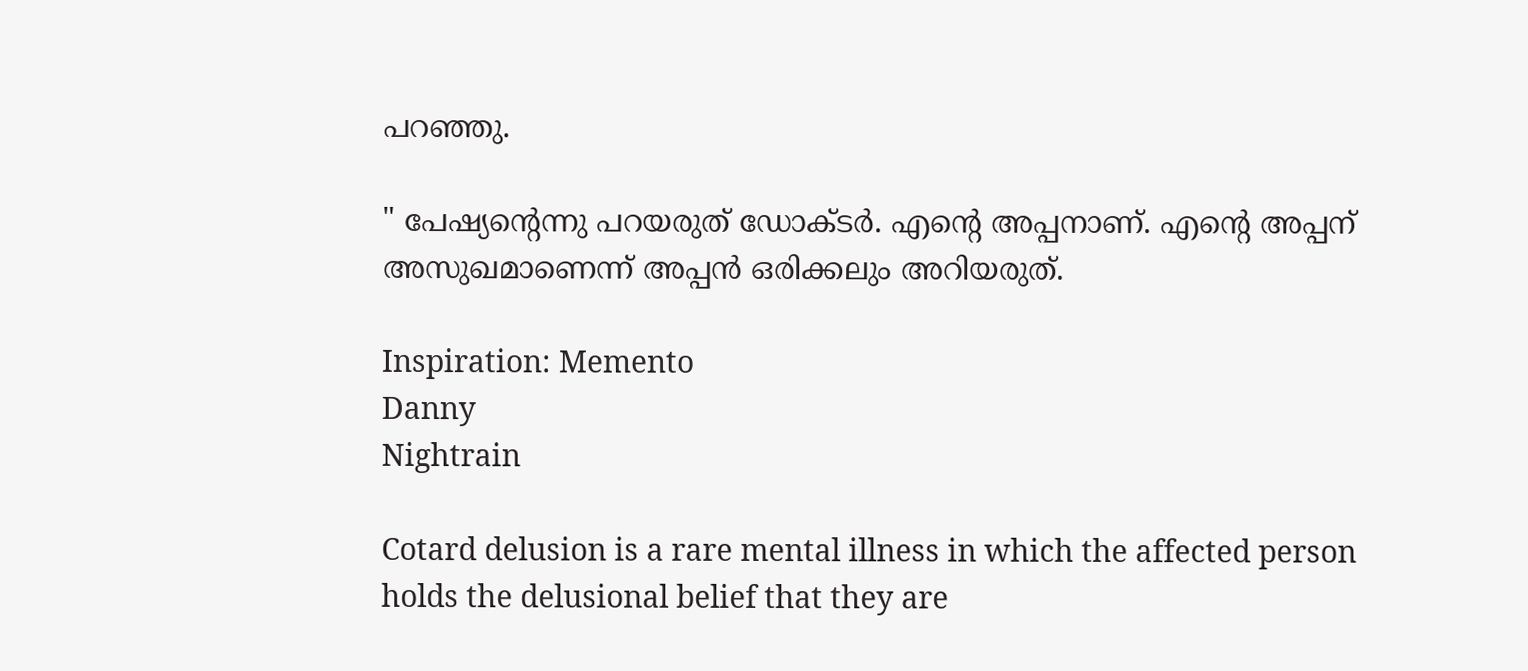പറഞ്ഞു.

" പേഷ്യന്റെന്നു പറയരുത് ഡോക്ടർ. എന്റെ അപ്പനാണ്. എന്റെ അപ്പന് അസുഖമാണെന്ന് അപ്പൻ ഒരിക്കലും അറിയരുത്.

Inspiration: Memento
Danny
Nightrain

Cotard delusion is a rare mental illness in which the affected person holds the delusional belief that they are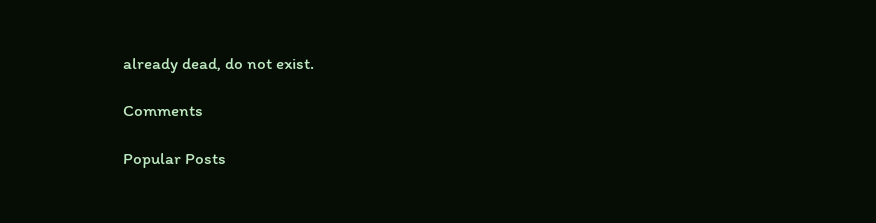already dead, do not exist.

Comments

Popular Posts